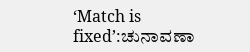‘Match is fixed’:ಚುನಾವಣಾ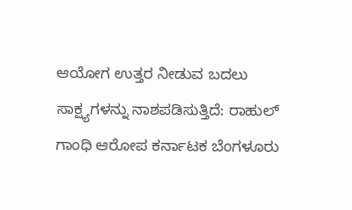ಆಯೋಗ ಉತ್ತರ ನೀಡುವ ಬದಲು ಸಾಕ್ಷ್ಯಗಳನ್ನು ನಾಶಪಡಿಸುತ್ತಿದೆ: ರಾಹುಲ್ ಗಾಂಧಿ ಆರೋಪ ಕರ್ನಾಟಕ ಬೆಂಗಳೂರು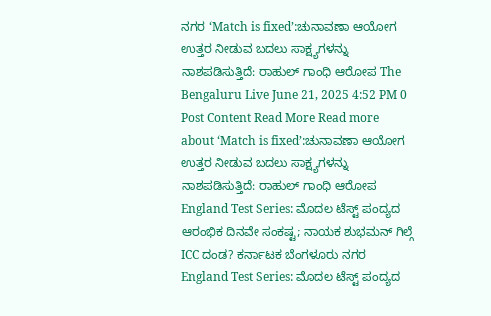ನಗರ ‘Match is fixed’:ಚುನಾವಣಾ ಆಯೋಗ ಉತ್ತರ ನೀಡುವ ಬದಲು ಸಾಕ್ಷ್ಯಗಳನ್ನು ನಾಶಪಡಿಸುತ್ತಿದೆ: ರಾಹುಲ್ ಗಾಂಧಿ ಆರೋಪ The Bengaluru Live June 21, 2025 4:52 PM 0 Post Content Read More Read more about ‘Match is fixed’:ಚುನಾವಣಾ ಆಯೋಗ ಉತ್ತರ ನೀಡುವ ಬದಲು ಸಾಕ್ಷ್ಯಗಳನ್ನು ನಾಶಪಡಿಸುತ್ತಿದೆ: ರಾಹುಲ್ ಗಾಂಧಿ ಆರೋಪ
England Test Series: ಮೊದಲ ಟೆಸ್ಟ್ ಪಂದ್ಯದ ಆರಂಭಿಕ ದಿನವೇ ಸಂಕಷ್ಟ; ನಾಯಕ ಶುಭಮನ್ ಗಿಲ್ಗೆ ICC ದಂಡ? ಕರ್ನಾಟಕ ಬೆಂಗಳೂರು ನಗರ England Test Series: ಮೊದಲ ಟೆಸ್ಟ್ ಪಂದ್ಯದ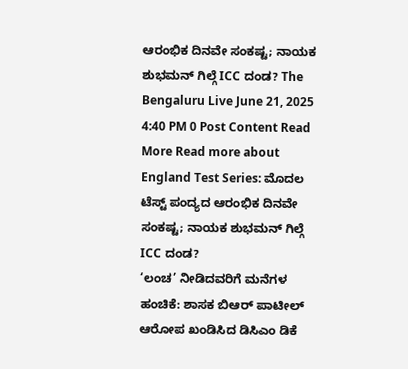ಆರಂಭಿಕ ದಿನವೇ ಸಂಕಷ್ಟ; ನಾಯಕ ಶುಭಮನ್ ಗಿಲ್ಗೆ ICC ದಂಡ? The Bengaluru Live June 21, 2025 4:40 PM 0 Post Content Read More Read more about England Test Series: ಮೊದಲ ಟೆಸ್ಟ್ ಪಂದ್ಯದ ಆರಂಭಿಕ ದಿನವೇ ಸಂಕಷ್ಟ; ನಾಯಕ ಶುಭಮನ್ ಗಿಲ್ಗೆ ICC ದಂಡ?
‘ಲಂಚ’ ನೀಡಿದವರಿಗೆ ಮನೆಗಳ ಹಂಚಿಕೆ: ಶಾಸಕ ಬಿಆರ್ ಪಾಟೀಲ್ ಆರೋಪ ಖಂಡಿಸಿದ ಡಿಸಿಎಂ ಡಿಕೆ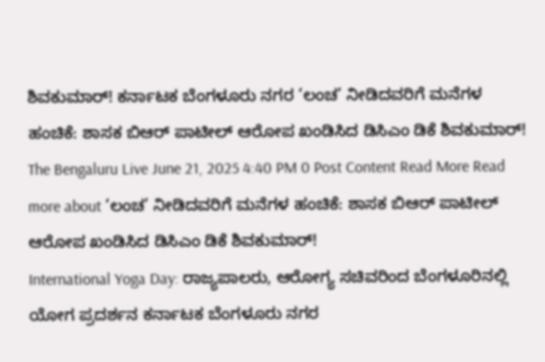ಶಿವಕುಮಾರ್! ಕರ್ನಾಟಕ ಬೆಂಗಳೂರು ನಗರ ‘ಲಂಚ’ ನೀಡಿದವರಿಗೆ ಮನೆಗಳ ಹಂಚಿಕೆ: ಶಾಸಕ ಬಿಆರ್ ಪಾಟೀಲ್ ಆರೋಪ ಖಂಡಿಸಿದ ಡಿಸಿಎಂ ಡಿಕೆ ಶಿವಕುಮಾರ್! The Bengaluru Live June 21, 2025 4:40 PM 0 Post Content Read More Read more about ‘ಲಂಚ’ ನೀಡಿದವರಿಗೆ ಮನೆಗಳ ಹಂಚಿಕೆ: ಶಾಸಕ ಬಿಆರ್ ಪಾಟೀಲ್ ಆರೋಪ ಖಂಡಿಸಿದ ಡಿಸಿಎಂ ಡಿಕೆ ಶಿವಕುಮಾರ್!
International Yoga Day: ರಾಜ್ಯಪಾಲರು, ಆರೋಗ್ಯ ಸಚಿವರಿಂದ ಬೆಂಗಳೂರಿನಲ್ಲಿ ಯೋಗ ಪ್ರದರ್ಶನ ಕರ್ನಾಟಕ ಬೆಂಗಳೂರು ನಗರ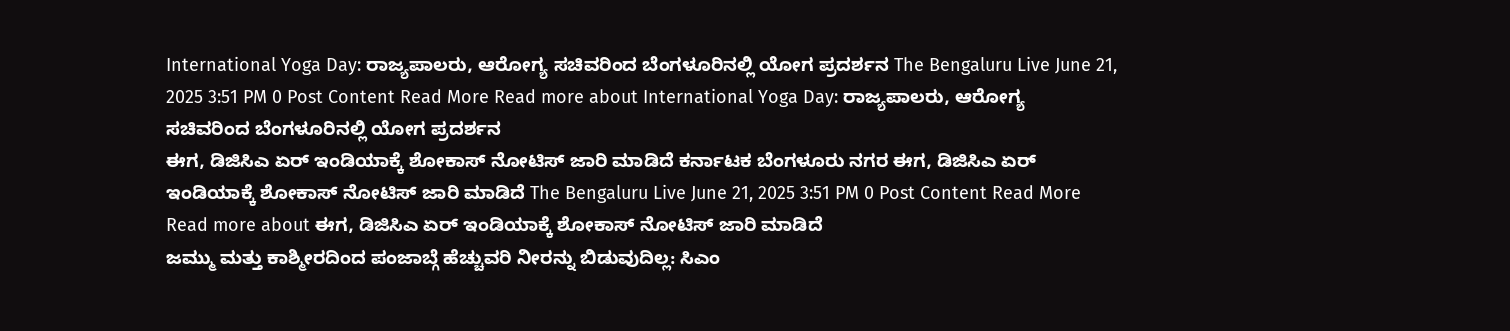International Yoga Day: ರಾಜ್ಯಪಾಲರು, ಆರೋಗ್ಯ ಸಚಿವರಿಂದ ಬೆಂಗಳೂರಿನಲ್ಲಿ ಯೋಗ ಪ್ರದರ್ಶನ The Bengaluru Live June 21, 2025 3:51 PM 0 Post Content Read More Read more about International Yoga Day: ರಾಜ್ಯಪಾಲರು, ಆರೋಗ್ಯ ಸಚಿವರಿಂದ ಬೆಂಗಳೂರಿನಲ್ಲಿ ಯೋಗ ಪ್ರದರ್ಶನ
ಈಗ, ಡಿಜಿಸಿಎ ಏರ್ ಇಂಡಿಯಾಕ್ಕೆ ಶೋಕಾಸ್ ನೋಟಿಸ್ ಜಾರಿ ಮಾಡಿದೆ ಕರ್ನಾಟಕ ಬೆಂಗಳೂರು ನಗರ ಈಗ, ಡಿಜಿಸಿಎ ಏರ್ ಇಂಡಿಯಾಕ್ಕೆ ಶೋಕಾಸ್ ನೋಟಿಸ್ ಜಾರಿ ಮಾಡಿದೆ The Bengaluru Live June 21, 2025 3:51 PM 0 Post Content Read More Read more about ಈಗ, ಡಿಜಿಸಿಎ ಏರ್ ಇಂಡಿಯಾಕ್ಕೆ ಶೋಕಾಸ್ ನೋಟಿಸ್ ಜಾರಿ ಮಾಡಿದೆ
ಜಮ್ಮು ಮತ್ತು ಕಾಶ್ಮೀರದಿಂದ ಪಂಜಾಬ್ಗೆ ಹೆಚ್ಚುವರಿ ನೀರನ್ನು ಬಿಡುವುದಿಲ್ಲ: ಸಿಎಂ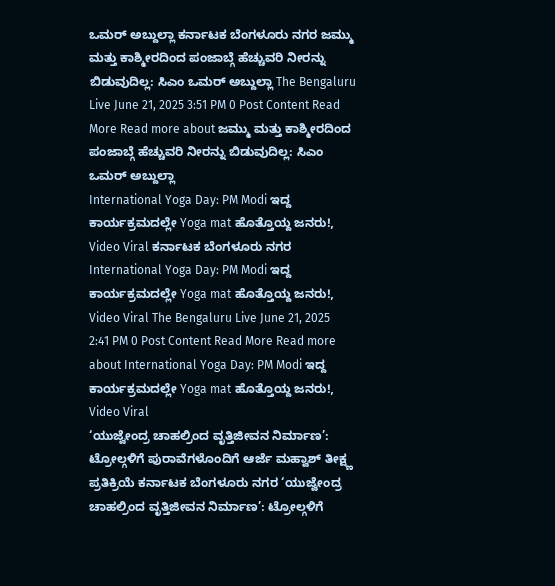ಒಮರ್ ಅಬ್ದುಲ್ಲಾ ಕರ್ನಾಟಕ ಬೆಂಗಳೂರು ನಗರ ಜಮ್ಮು ಮತ್ತು ಕಾಶ್ಮೀರದಿಂದ ಪಂಜಾಬ್ಗೆ ಹೆಚ್ಚುವರಿ ನೀರನ್ನು ಬಿಡುವುದಿಲ್ಲ: ಸಿಎಂ ಒಮರ್ ಅಬ್ದುಲ್ಲಾ The Bengaluru Live June 21, 2025 3:51 PM 0 Post Content Read More Read more about ಜಮ್ಮು ಮತ್ತು ಕಾಶ್ಮೀರದಿಂದ ಪಂಜಾಬ್ಗೆ ಹೆಚ್ಚುವರಿ ನೀರನ್ನು ಬಿಡುವುದಿಲ್ಲ: ಸಿಎಂ ಒಮರ್ ಅಬ್ದುಲ್ಲಾ
International Yoga Day: PM Modi ಇದ್ದ ಕಾರ್ಯಕ್ರಮದಲ್ಲೇ Yoga mat ಹೊತ್ತೊಯ್ದ ಜನರು!, Video Viral ಕರ್ನಾಟಕ ಬೆಂಗಳೂರು ನಗರ International Yoga Day: PM Modi ಇದ್ದ ಕಾರ್ಯಕ್ರಮದಲ್ಲೇ Yoga mat ಹೊತ್ತೊಯ್ದ ಜನರು!, Video Viral The Bengaluru Live June 21, 2025 2:41 PM 0 Post Content Read More Read more about International Yoga Day: PM Modi ಇದ್ದ ಕಾರ್ಯಕ್ರಮದಲ್ಲೇ Yoga mat ಹೊತ್ತೊಯ್ದ ಜನರು!, Video Viral
‘ಯುಜ್ವೇಂದ್ರ ಚಾಹಲ್ರಿಂದ ವೃತ್ತಿಜೀವನ ನಿರ್ಮಾಣ’: ಟ್ರೋಲ್ಗಳಿಗೆ ಪುರಾವೆಗಳೊಂದಿಗೆ ಆರ್ಜೆ ಮಹ್ವಾಶ್ ತೀಕ್ಷ್ಣ ಪ್ರತಿಕ್ರಿಯೆ ಕರ್ನಾಟಕ ಬೆಂಗಳೂರು ನಗರ ‘ಯುಜ್ವೇಂದ್ರ ಚಾಹಲ್ರಿಂದ ವೃತ್ತಿಜೀವನ ನಿರ್ಮಾಣ’: ಟ್ರೋಲ್ಗಳಿಗೆ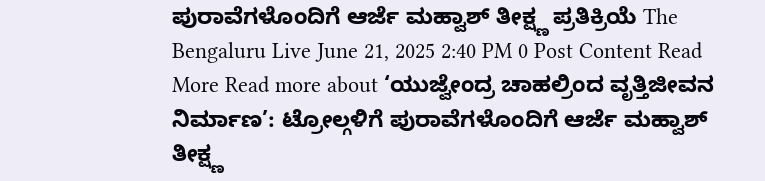ಪುರಾವೆಗಳೊಂದಿಗೆ ಆರ್ಜೆ ಮಹ್ವಾಶ್ ತೀಕ್ಷ್ಣ ಪ್ರತಿಕ್ರಿಯೆ The Bengaluru Live June 21, 2025 2:40 PM 0 Post Content Read More Read more about ‘ಯುಜ್ವೇಂದ್ರ ಚಾಹಲ್ರಿಂದ ವೃತ್ತಿಜೀವನ ನಿರ್ಮಾಣ’: ಟ್ರೋಲ್ಗಳಿಗೆ ಪುರಾವೆಗಳೊಂದಿಗೆ ಆರ್ಜೆ ಮಹ್ವಾಶ್ ತೀಕ್ಷ್ಣ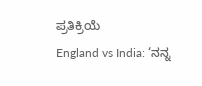ಪ್ರತಿಕ್ರಿಯೆ
England vs India: ‘ನನ್ನ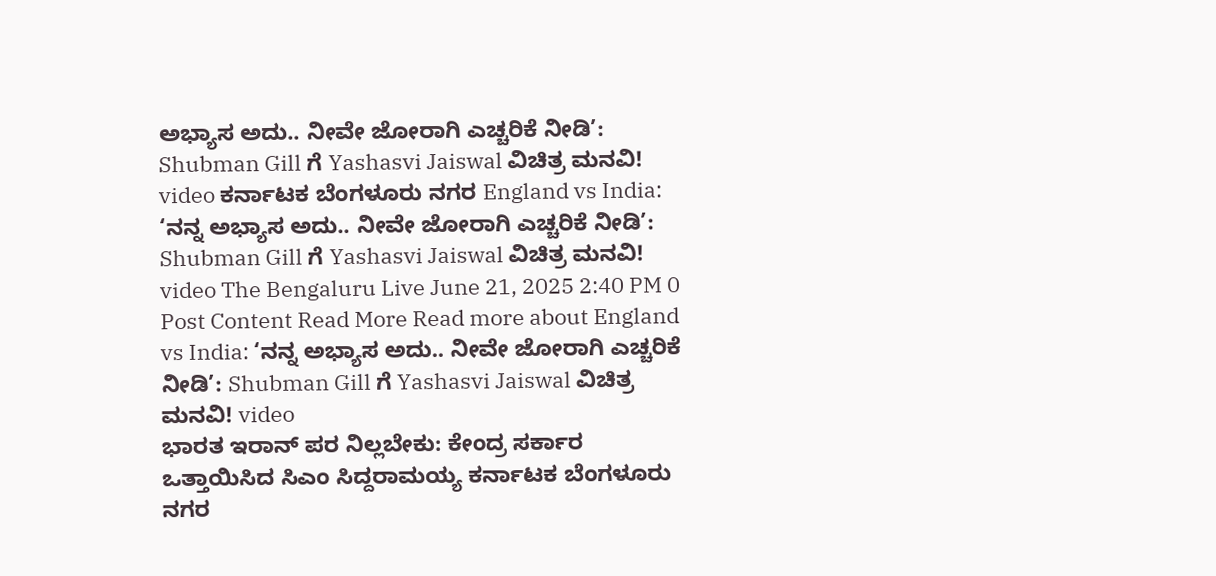ಅಭ್ಯಾಸ ಅದು.. ನೀವೇ ಜೋರಾಗಿ ಎಚ್ಚರಿಕೆ ನೀಡಿ’: Shubman Gill ಗೆ Yashasvi Jaiswal ವಿಚಿತ್ರ ಮನವಿ! video ಕರ್ನಾಟಕ ಬೆಂಗಳೂರು ನಗರ England vs India: ‘ನನ್ನ ಅಭ್ಯಾಸ ಅದು.. ನೀವೇ ಜೋರಾಗಿ ಎಚ್ಚರಿಕೆ ನೀಡಿ’: Shubman Gill ಗೆ Yashasvi Jaiswal ವಿಚಿತ್ರ ಮನವಿ! video The Bengaluru Live June 21, 2025 2:40 PM 0 Post Content Read More Read more about England vs India: ‘ನನ್ನ ಅಭ್ಯಾಸ ಅದು.. ನೀವೇ ಜೋರಾಗಿ ಎಚ್ಚರಿಕೆ ನೀಡಿ’: Shubman Gill ಗೆ Yashasvi Jaiswal ವಿಚಿತ್ರ ಮನವಿ! video
ಭಾರತ ಇರಾನ್ ಪರ ನಿಲ್ಲಬೇಕು: ಕೇಂದ್ರ ಸರ್ಕಾರ ಒತ್ತಾಯಿಸಿದ ಸಿಎಂ ಸಿದ್ದರಾಮಯ್ಯ ಕರ್ನಾಟಕ ಬೆಂಗಳೂರು ನಗರ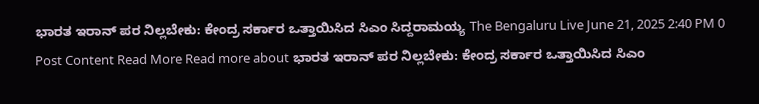ಭಾರತ ಇರಾನ್ ಪರ ನಿಲ್ಲಬೇಕು: ಕೇಂದ್ರ ಸರ್ಕಾರ ಒತ್ತಾಯಿಸಿದ ಸಿಎಂ ಸಿದ್ದರಾಮಯ್ಯ The Bengaluru Live June 21, 2025 2:40 PM 0 Post Content Read More Read more about ಭಾರತ ಇರಾನ್ ಪರ ನಿಲ್ಲಬೇಕು: ಕೇಂದ್ರ ಸರ್ಕಾರ ಒತ್ತಾಯಿಸಿದ ಸಿಎಂ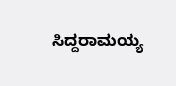ಸಿದ್ದರಾಮಯ್ಯ